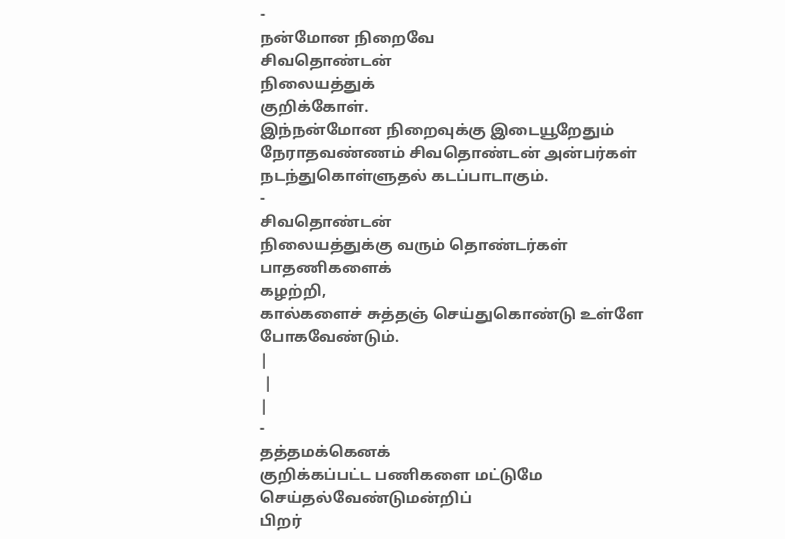-
நன்மோன நிறைவே
சிவதொண்டன்
நிலையத்துக்
குறிக்கோள்.
இந்நன்மோன நிறைவுக்கு இடையூறேதும் நேராதவண்ணம் சிவதொண்டன் அன்பர்கள்
நடந்துகொள்ளுதல் கடப்பாடாகும்.
-
சிவதொண்டன்
நிலையத்துக்கு வரும் தொண்டர்கள்
பாதணிகளைக்
கழற்றி,
கால்களைச் சுத்தஞ் செய்துகொண்டு உள்ளே
போகவேண்டும்.
|
 |
|
-
தத்தமக்கெனக்
குறிக்கப்பட்ட பணிகளை மட்டுமே செய்தல்வேண்டுமன்றிப்
பிறர்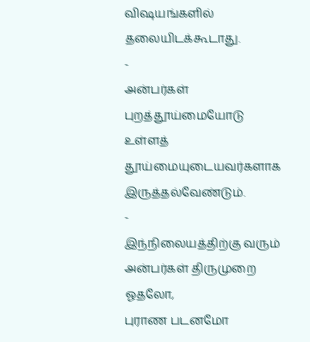விஷயங்களில் தலையிடக்கூடாது.
-
அன்பர்கள்
புறத்தூய்மையோடு உள்ளத் தூய்மையுடையவர்களாக
இருத்தல்வேண்டும்.
-
இந்நிலையத்திற்கு வரும் அன்பர்கள் திருமுறை ஓதலோ,
புராண படனமோ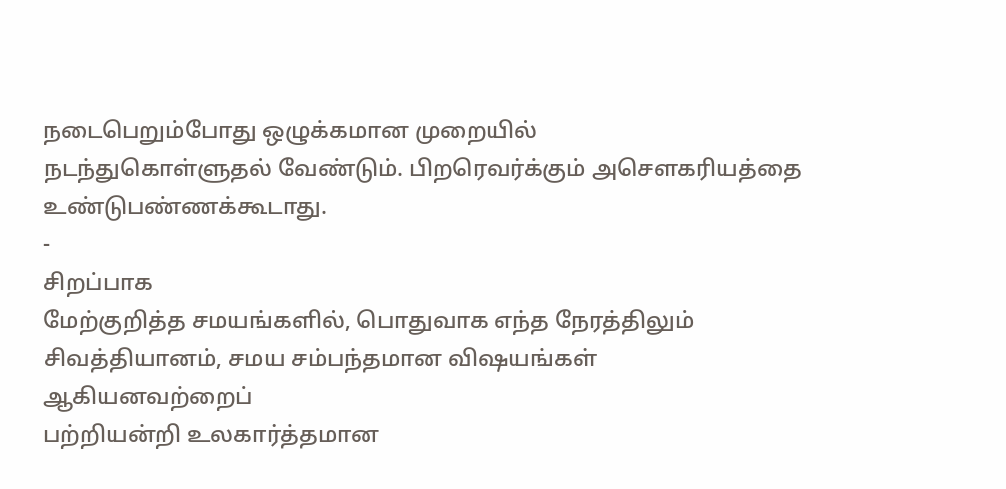நடைபெறும்போது ஒழுக்கமான முறையில்
நடந்துகொள்ளுதல் வேண்டும். பிறரெவர்க்கும் அசௌகரியத்தை
உண்டுபண்ணக்கூடாது.
-
சிறப்பாக
மேற்குறித்த சமயங்களில், பொதுவாக எந்த நேரத்திலும்
சிவத்தியானம், சமய சம்பந்தமான விஷயங்கள் ஆகியனவற்றைப்
பற்றியன்றி உலகார்த்தமான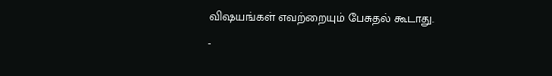விஷயங்கள் எவற்றையும் பேசுதல் கூடாது.
-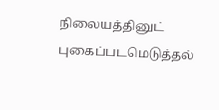நிலையத்தினுட் புகைப்படமெடுத்தல்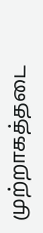முற்றாகத்தடை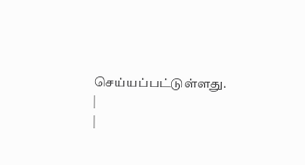செய்யப்பட்டுள்ளது.
|
|